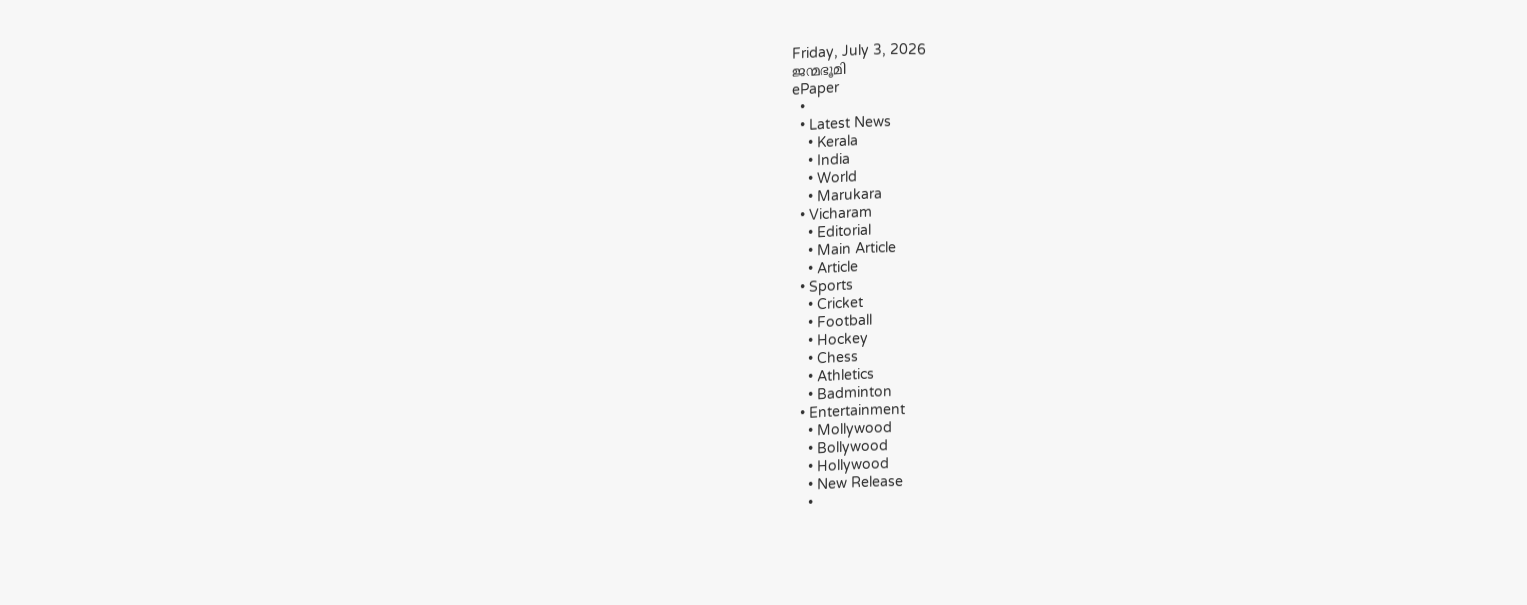Friday, July 3, 2026
ജന്മഭൂമി
ePaper
  •
  • Latest News
    • Kerala
    • India
    • World
    • Marukara
  • Vicharam
    • Editorial
    • Main Article
    • Article
  • Sports
    • Cricket
    • Football
    • Hockey
    • Chess
    • Athletics
    • Badminton
  • Entertainment
    • Mollywood
    • Bollywood
    • Hollywood
    • New Release
    •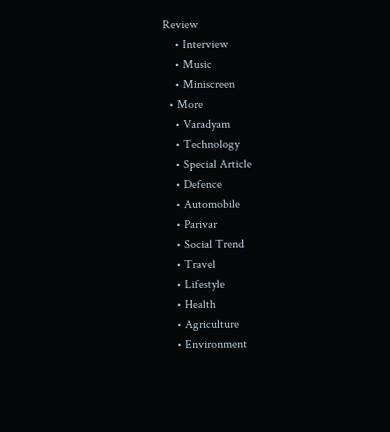Review
    • Interview
    • Music
    • Miniscreen
  • More
    • Varadyam
    • Technology
    • Special Article
    • Defence
    • Automobile
    • Parivar
    • Social Trend
    • Travel
    • Lifestyle
    • Health
    • Agriculture
    • Environment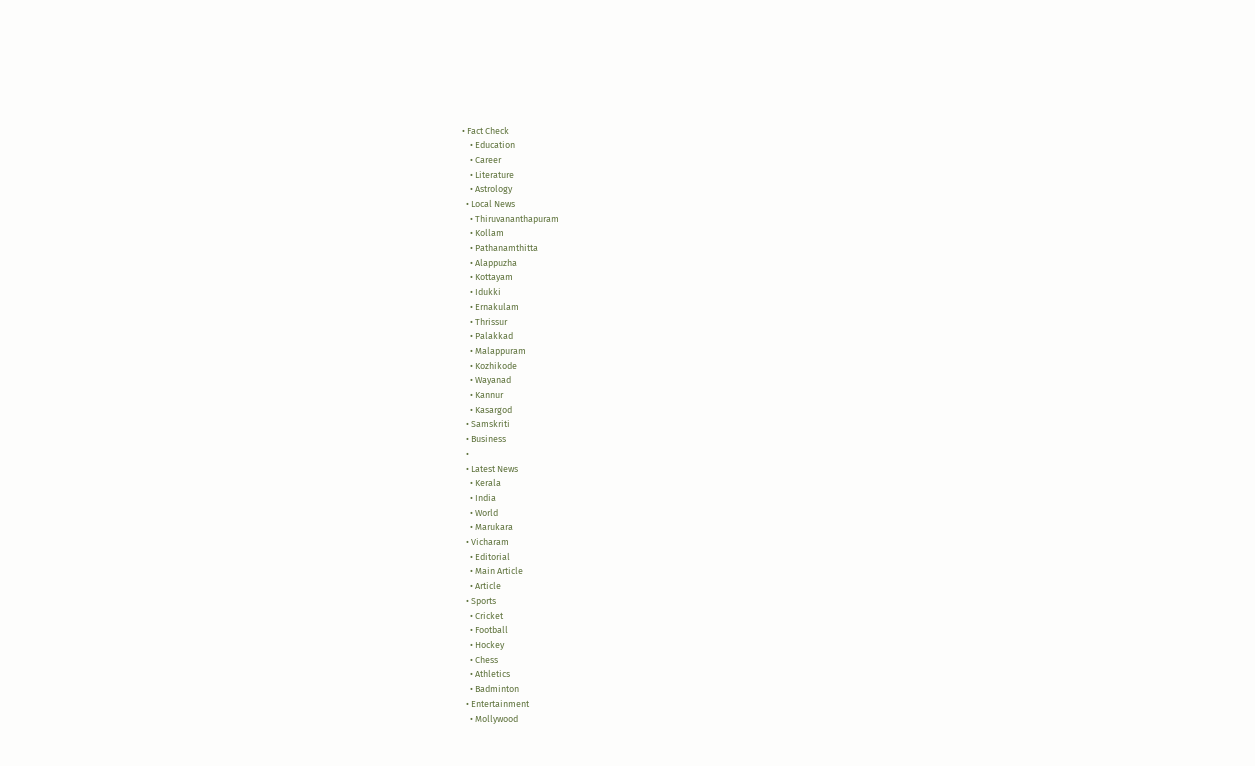• Fact Check
    • Education
    • Career
    • Literature
    • Astrology
  • Local News
    • Thiruvananthapuram
    • Kollam
    • Pathanamthitta
    • Alappuzha
    • Kottayam
    • Idukki
    • Ernakulam
    • Thrissur
    • Palakkad
    • Malappuram
    • Kozhikode
    • Wayanad
    • Kannur
    • Kasargod
  • Samskriti
  • Business
  •
  • Latest News
    • Kerala
    • India
    • World
    • Marukara
  • Vicharam
    • Editorial
    • Main Article
    • Article
  • Sports
    • Cricket
    • Football
    • Hockey
    • Chess
    • Athletics
    • Badminton
  • Entertainment
    • Mollywood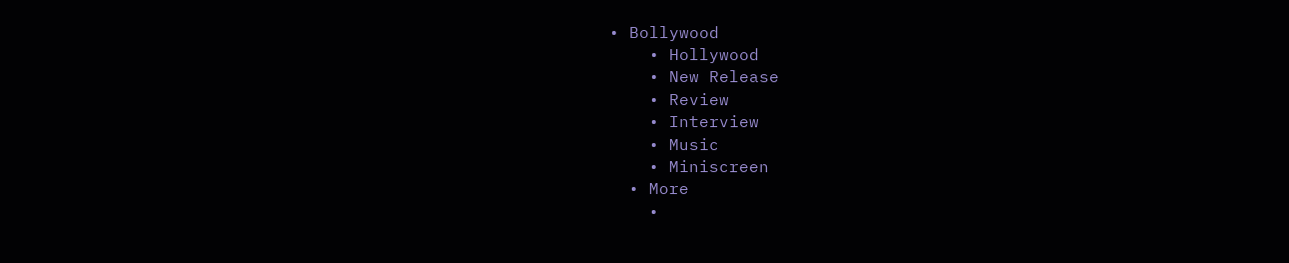• Bollywood
    • Hollywood
    • New Release
    • Review
    • Interview
    • Music
    • Miniscreen
  • More
    •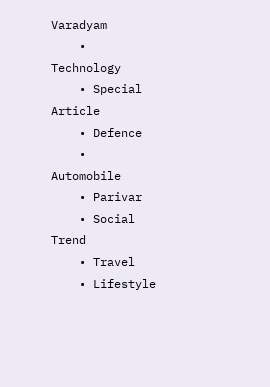Varadyam
    • Technology
    • Special Article
    • Defence
    • Automobile
    • Parivar
    • Social Trend
    • Travel
    • Lifestyle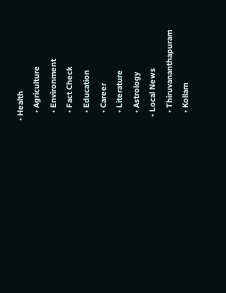• Health
    • Agriculture
    • Environment
    • Fact Check
    • Education
    • Career
    • Literature
    • Astrology
  • Local News
    • Thiruvananthapuram
    • Kollam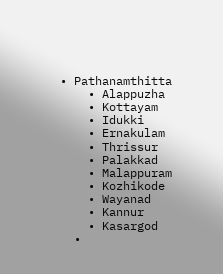• Pathanamthitta
    • Alappuzha
    • Kottayam
    • Idukki
    • Ernakulam
    • Thrissur
    • Palakkad
    • Malappuram
    • Kozhikode
    • Wayanad
    • Kannur
    • Kasargod
  •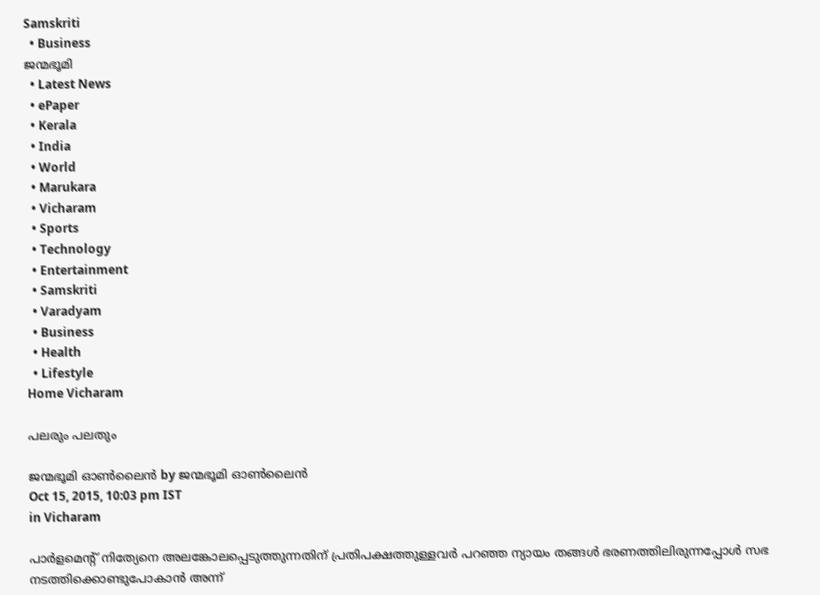Samskriti
  • Business
ജന്മഭൂമി
  • Latest News
  • ePaper
  • Kerala
  • India
  • World
  • Marukara
  • Vicharam
  • Sports
  • Technology
  • Entertainment
  • Samskriti
  • Varadyam
  • Business
  • Health
  • Lifestyle
Home Vicharam

പലരും പലതും

ജന്മഭൂമി ഓണ്‍ലൈന്‍ by ജന്മഭൂമി ഓണ്‍ലൈന്‍
Oct 15, 2015, 10:03 pm IST
in Vicharam

പാര്‍ളമെന്റ് നിത്യേനെ അലങ്കോലപ്പെടുത്തുന്നതിന് പ്രതിപക്ഷത്തുള്ളവര്‍ പറഞ്ഞ ന്യായം തങ്ങള്‍ ഭരണത്തിലിരുന്നപ്പോള്‍ സഭ നടത്തിക്കൊണ്ടുപോകാന്‍ അന്ന്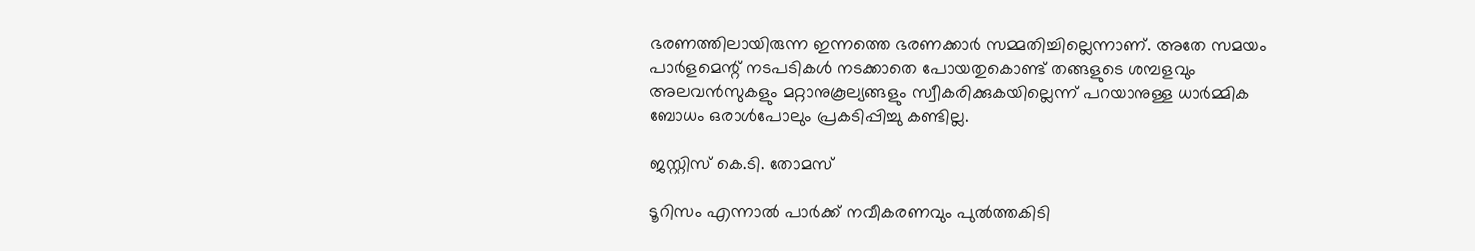ഭരണത്തിലായിരുന്ന ഇന്നത്തെ ഭരണക്കാര്‍ സമ്മതിച്ചില്ലെന്നാണ്. അതേ സമയം പാര്‍ളമെന്റ് നടപടികള്‍ നടക്കാതെ പോയതുകൊണ്ട് തങ്ങളുടെ ശമ്പളവും അലവന്‍സുകളും മറ്റാനുകൂല്യങ്ങളും സ്വീകരിക്കുകയില്ലെന്ന് പറയാനുള്ള ധാര്‍മ്മിക ബോധം ഒരാള്‍പോലും പ്രകടിപ്പിച്ചു കണ്ടില്ല.

ജസ്റ്റിസ് കെ.ടി. തോമസ്

ടൂറിസം എന്നാല്‍ പാര്‍ക്ക് നവീകരണവും പുല്‍ത്തകിടി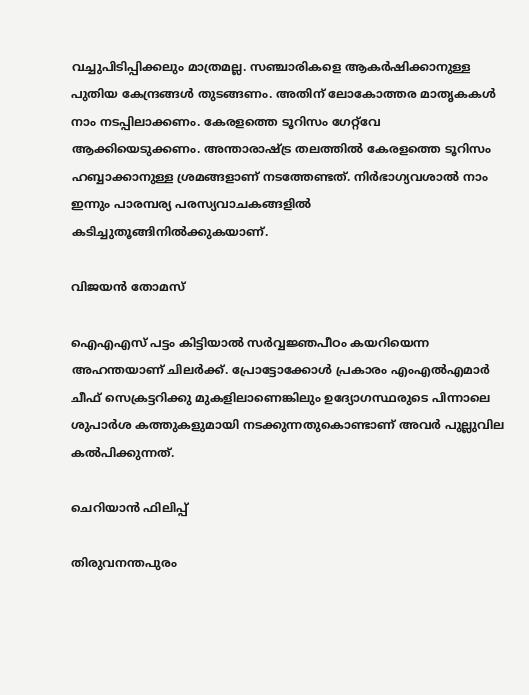വച്ചുപിടിപ്പിക്കലും മാത്രമല്ല. സഞ്ചാരികളെ ആകര്‍ഷിക്കാനുള്ള പുതിയ കേന്ദ്രങ്ങള്‍ തുടങ്ങണം. അതിന് ലോകോത്തര മാതൃകകള്‍ നാം നടപ്പിലാക്കണം. കേരളത്തെ ടൂറിസം ഗേറ്റ്‌വേ ആക്കിയെടുക്കണം. അന്താരാഷ്‌ട്ര തലത്തില്‍ കേരളത്തെ ടൂറിസം ഹബ്ബാക്കാനുള്ള ശ്രമങ്ങളാണ് നടത്തേണ്ടത്. നിര്‍ഭാഗ്യവശാല്‍ നാം ഇന്നും പാരമ്പര്യ പരസ്യവാചകങ്ങളില്‍ കടിച്ചുതൂങ്ങിനില്‍ക്കുകയാണ്.

വിജയന്‍ തോമസ്

ഐഎഎസ് പട്ടം കിട്ടിയാല്‍ സര്‍വ്വജ്ഞപീഠം കയറിയെന്ന അഹന്തയാണ് ചിലര്‍ക്ക്. പ്രോട്ടോക്കോള്‍ പ്രകാരം എംഎല്‍എമാര്‍ ചീഫ് സെക്രട്ടറിക്കു മുകളിലാണെങ്കിലും ഉദ്യോഗസ്ഥരുടെ പിന്നാലെ ശുപാര്‍ശ കത്തുകളുമായി നടക്കുന്നതുകൊണ്ടാണ് അവര്‍ പുല്ലുവില കല്‍പിക്കുന്നത്.

ചെറിയാന്‍ ഫിലിപ്പ്

തിരുവനന്തപുരം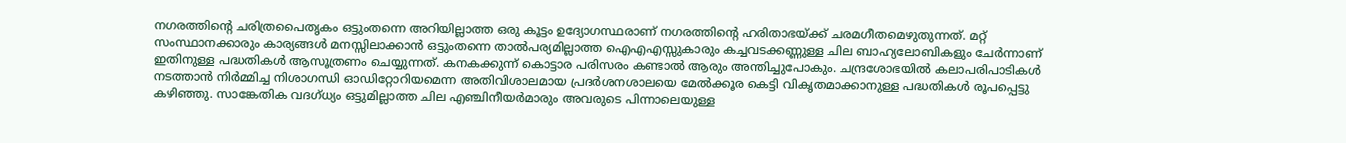നഗരത്തിന്റെ ചരിത്രപൈതൃകം ഒട്ടുംതന്നെ അറിയില്ലാത്ത ഒരു കൂട്ടം ഉദ്യോഗസ്ഥരാണ് നഗരത്തിന്റെ ഹരിതാഭയ്‌ക്ക് ചരമഗീതമെഴുതുന്നത്. മറ്റ് സംസ്ഥാനക്കാരും കാര്യങ്ങള്‍ മനസ്സിലാക്കാന്‍ ഒട്ടുംതന്നെ താല്‍പര്യമില്ലാത്ത ഐഎഎസ്സുകാരും കച്ചവടക്കണ്ണുള്ള ചില ബാഹ്യലോബികളും ചേര്‍ന്നാണ് ഇതിനുള്ള പദ്ധതികള്‍ ആസൂത്രണം ചെയ്യുന്നത്. കനകക്കുന്ന് കൊട്ടാര പരിസരം കണ്ടാല്‍ ആരും അന്തിച്ചുപോകും. ചന്ദ്രശോഭയില്‍ കലാപരിപാടികള്‍ നടത്താന്‍ നിര്‍മ്മിച്ച നിശാഗന്ധി ഓഡിറ്റോറിയമെന്ന അതിവിശാലമായ പ്രദര്‍ശനശാലയെ മേല്‍ക്കൂര കെട്ടി വികൃതമാക്കാനുള്ള പദ്ധതികള്‍ രൂപപ്പെട്ടു കഴിഞ്ഞു. സാങ്കേതിക വദഗ്ധ്യം ഒട്ടുമില്ലാത്ത ചില എഞ്ചിനീയര്‍മാരും അവരുടെ പിന്നാലെയുള്ള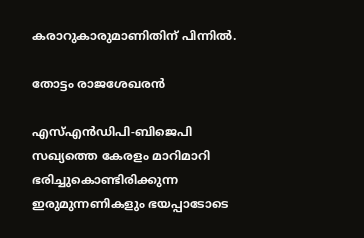കരാറുകാരുമാണിതിന് പിന്നില്‍.

തോട്ടം രാജശേഖരന്‍

എസ്എന്‍ഡിപി-ബിജെപി സഖ്യത്തെ കേരളം മാറിമാറി ഭരിച്ചുകൊണ്ടിരിക്കുന്ന ഇരുമുന്നണികളും ഭയപ്പാടോടെ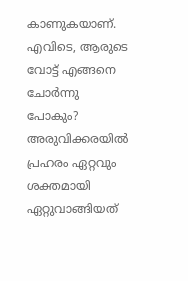കാണുകയാണ്. എവിടെ, ആരുടെ വോട്ട് എങ്ങനെ ചോര്‍ന്നു പോകും? അരുവിക്കരയില്‍ പ്രഹരം ഏറ്റവും ശക്തമായി ഏറ്റുവാങ്ങിയത്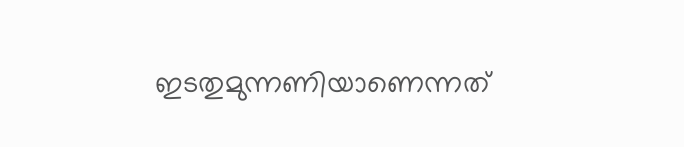ഇടതുമുന്നണിയാണെന്നത്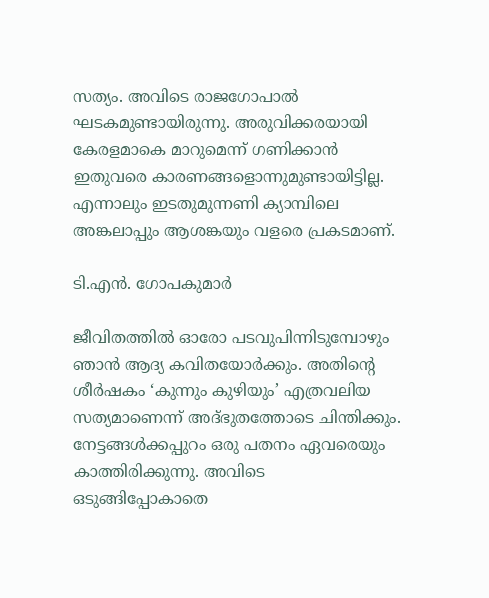സത്യം. അവിടെ രാജഗോപാല്‍ ഘടകമുണ്ടായിരുന്നു. അരുവിക്കരയായി കേരളമാകെ മാറുമെന്ന് ഗണിക്കാന്‍ ഇതുവരെ കാരണങ്ങളൊന്നുമുണ്ടായിട്ടില്ല. എന്നാലും ഇടതുമുന്നണി ക്യാമ്പിലെ അങ്കലാപ്പും ആശങ്കയും വളരെ പ്രകടമാണ്.

ടി.എന്‍. ഗോപകുമാര്‍

ജീവിതത്തില്‍ ഓരോ പടവുപിന്നിടുമ്പോഴും ഞാന്‍ ആദ്യ കവിതയോര്‍ക്കും. അതിന്റെ ശീര്‍ഷകം ‘കുന്നും കുഴിയും’ എത്രവലിയ സത്യമാണെന്ന് അദ്ഭുതത്തോടെ ചിന്തിക്കും. നേട്ടങ്ങള്‍ക്കപ്പുറം ഒരു പതനം ഏവരെയും കാത്തിരിക്കുന്നു. അവിടെ ഒടുങ്ങിപ്പോകാതെ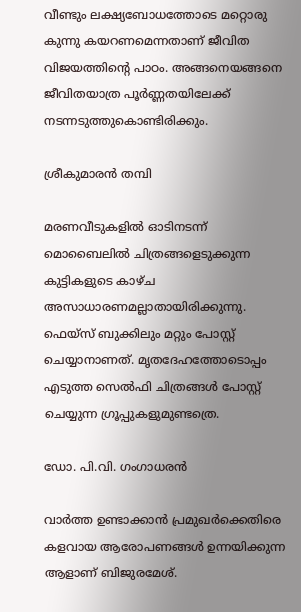വീണ്ടും ലക്ഷ്യബോധത്തോടെ മറ്റൊരു കുന്നു കയറണമെന്നതാണ് ജീവിത വിജയത്തിന്റെ പാഠം. അങ്ങനെയങ്ങനെ ജീവിതയാത്ര പൂര്‍ണ്ണതയിലേക്ക് നടന്നടുത്തുകൊണ്ടിരിക്കും.

ശ്രീകുമാരന്‍ തമ്പി

മരണവീടുകളില്‍ ഓടിനടന്ന് മൊബൈലില്‍ ചിത്രങ്ങളെടുക്കുന്ന കുട്ടികളുടെ കാഴ്ച അസാധാരണമല്ലാതായിരിക്കുന്നു. ഫെയ്‌സ് ബുക്കിലും മറ്റും പോസ്റ്റ് ചെയ്യാനാണത്. മൃതദേഹത്തോടൊപ്പം എടുത്ത സെല്‍ഫി ചിത്രങ്ങള്‍ പോസ്റ്റ് ചെയ്യുന്ന ഗ്രൂപ്പുകളുമുണ്ടത്രെ.

ഡോ. പി.വി. ഗംഗാധരന്‍

വാര്‍ത്ത ഉണ്ടാക്കാന്‍ പ്രമുഖര്‍ക്കെതിരെ കളവായ ആരോപണങ്ങള്‍ ഉന്നയിക്കുന്ന ആളാണ് ബിജുരമേശ്.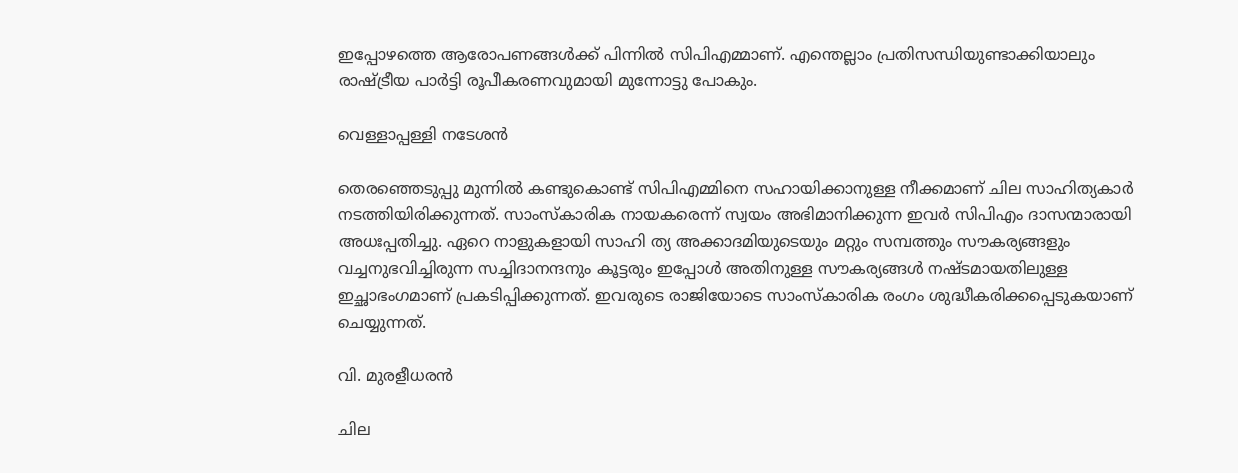ഇപ്പോഴത്തെ ആരോപണങ്ങള്‍ക്ക് പിന്നില്‍ സിപിഎമ്മാണ്. എന്തെല്ലാം പ്രതിസന്ധിയുണ്ടാക്കിയാലും രാഷ്‌ട്രീയ പാര്‍ട്ടി രൂപീകരണവുമായി മുന്നോട്ടു പോകും.

വെള്ളാപ്പള്ളി നടേശന്‍

തെരഞ്ഞെടുപ്പു മുന്നില്‍ കണ്ടുകൊണ്ട് സിപിഎമ്മിനെ സഹായിക്കാനുള്ള നീക്കമാണ് ചില സാഹിത്യകാര്‍ നടത്തിയിരിക്കുന്നത്. സാംസ്‌കാരിക നായകരെന്ന് സ്വയം അഭിമാനിക്കുന്ന ഇവര്‍ സിപിഎം ദാസന്മാരായി അധഃപ്പതിച്ചു. ഏറെ നാളുകളായി സാഹി ത്യ അക്കാദമിയുടെയും മറ്റും സമ്പത്തും സൗകര്യങ്ങളും വച്ചനുഭവിച്ചിരുന്ന സച്ചിദാനന്ദനും കൂട്ടരും ഇപ്പോള്‍ അതിനുള്ള സൗകര്യങ്ങള്‍ നഷ്ടമായതിലുള്ള ഇച്ഛാഭംഗമാണ് പ്രകടിപ്പിക്കുന്നത്. ഇവരുടെ രാജിയോടെ സാംസ്‌കാരിക രംഗം ശുദ്ധീകരിക്കപ്പെടുകയാണ് ചെയ്യുന്നത്.

വി. മുരളീധരന്‍

ചില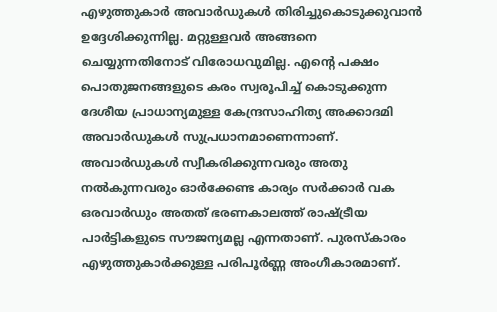എഴുത്തുകാര്‍ അവാര്‍ഡുകള്‍ തിരിച്ചുകൊടുക്കുവാന്‍ ഉദ്ദേശിക്കുന്നില്ല. മറ്റുള്ളവര്‍ അങ്ങനെ ചെയ്യുന്നതിനോട് വിരോധവുമില്ല. എന്റെ പക്ഷം പൊതുജനങ്ങളുടെ കരം സ്വരൂപിച്ച് കൊടുക്കുന്ന ദേശീയ പ്രാധാന്യമുള്ള കേന്ദ്രസാഹിത്യ അക്കാദമി അവാര്‍ഡുകള്‍ സുപ്രധാനമാണെന്നാണ്. അവാര്‍ഡുകള്‍ സ്വീകരിക്കുന്നവരും അതു നല്‍കുന്നവരും ഓര്‍ക്കേണ്ട കാര്യം സര്‍ക്കാര്‍ വക ഒരവാര്‍ഡും അതത് ഭരണകാലത്ത് രാഷ്‌ട്രീയ പാര്‍ട്ടികളുടെ സൗജന്യമല്ല എന്നതാണ്. പുരസ്‌കാരം എഴുത്തുകാര്‍ക്കുള്ള പരിപൂര്‍ണ്ണ അംഗീകാരമാണ്.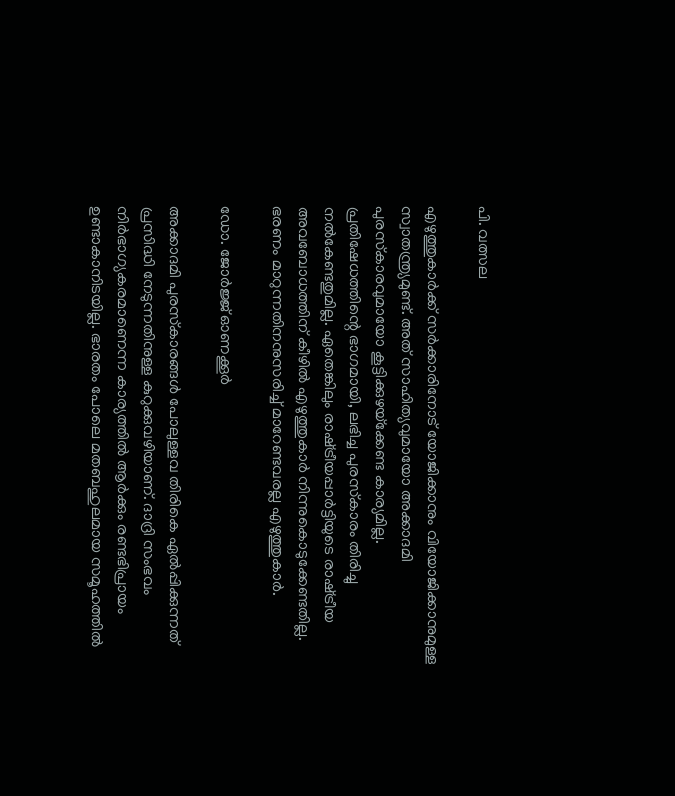പി. വത്സല

എഴുത്തുകാര്‍ക്ക് സര്‍ക്കാരിനോട് യോജിക്കാനും വിയോജിക്കാനുമുള്ള സ്വാതന്ത്ര്യമുണ്ട്. അത് സാഹിത്യവുമായോ അക്കാദമി പുരസ്‌കാരവുമായോ കൂട്ടിക്കുഴയ്‌ക്കേണ്ട കാര്യമില്ല. പ്രതിഷേധത്തിന്റെ ഭാഗമായി, ലഭിച്ച പുരസ്‌കാരം തിരിച്ചു നല്‍കേണ്ടതുമില്ല. ഏതെങ്കിലും രാഷ്‌ട്രീയപ്പാര്‍ട്ടിയുടെ രാഷ്‌ട്രീയ അവബോധത്തിന് കീഴില്‍ എഴുത്തുകാര്‍ നിന്നുകൊടുക്കേണ്ടതില്ല. ഭരണം മാറുന്നതിനനുസരിച്ച് മാറേണ്ടവരല്ല എഴുത്തുകാര്‍.

ഡോ. ജോര്‍ജ്ജ് ഓണക്കൂര്‍

അക്കാദമി പുരസ്‌കാരങ്ങള്‍ പോലുള്ളവ തിരികെ ഏല്‍പ്പിക്കുന്നത് പ്രസിദ്ധി നേടുന്നതിനുള്ള കുറുക്കുവഴിയാണ്. ദാദ്രി സംഭവം നിര്‍ഭാഗ്യകരമാണെന്ന കാര്യത്തില്‍ ആര്‍ക്കും രണ്ടഭിപ്രായം ഉണ്ടാകാനിടയില്ല. ഭാരതം പോലെ മതബഹുലമായ സമൂഹത്തില്‍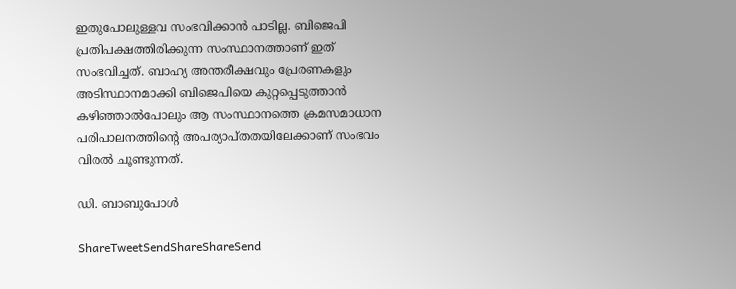ഇതുപോലുള്ളവ സംഭവിക്കാന്‍ പാടില്ല. ബിജെപി പ്രതിപക്ഷത്തിരിക്കുന്ന സംസ്ഥാനത്താണ് ഇത് സംഭവിച്ചത്. ബാഹ്യ അന്തരീക്ഷവും പ്രേരണകളും അടിസ്ഥാനമാക്കി ബിജെപിയെ കുറ്റപ്പെടുത്താന്‍ കഴിഞ്ഞാല്‍പോലും ആ സംസ്ഥാനത്തെ ക്രമസമാധാന പരിപാലനത്തിന്റെ അപര്യാപ്തതയിലേക്കാണ് സംഭവം വിരല്‍ ചൂണ്ടുന്നത്.

ഡി. ബാബുപോള്‍

ShareTweetSendShareShareSend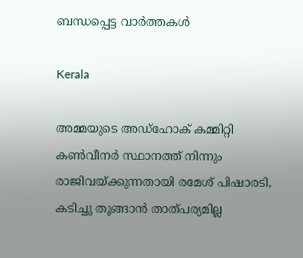ബന്ധപ്പെട്ട വാര്‍ത്തകള്‍

Kerala

അമ്മയുടെ അഡ്‌ഹോക് കമ്മിറ്റി കണ്‍വീനര്‍ സ്ഥാനത്ത് നിന്നും രാജിവയ്‌ക്കുന്നതായി രമേശ് പിഷാരടി, കടിച്ചു തൂങ്ങാന്‍ താത്പര്യമില്ല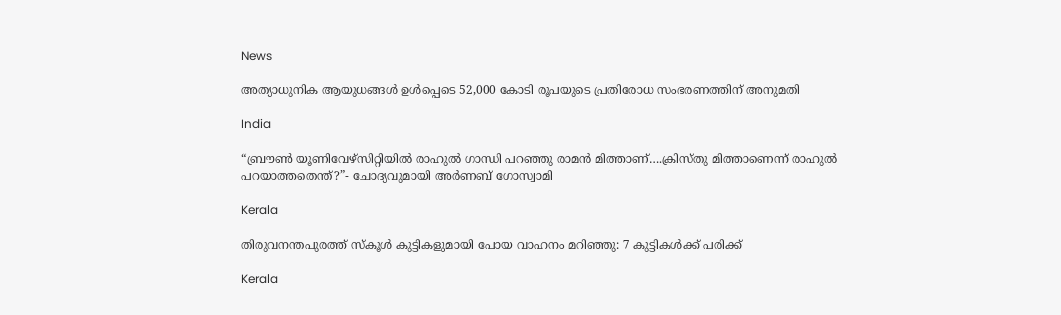News

അത്യാധുനിക ആയുധങ്ങൾ ഉൾപ്പെടെ 52,000 കോടി രൂപയുടെ പ്രതിരോധ സംഭരണത്തിന് അനുമതി

India

“ബ്രൗണ്‍ യൂണിവേഴ്സിറ്റിയില്‍ രാഹുല്‍ ഗാന്ധി പറഞ്ഞു രാമന്‍ മിത്താണ്….ക്രിസ്തു മിത്താണെന്ന് രാഹുല്‍ പറയാത്തതെന്ത്?”- ചോദ്യവുമായി അര്‍ണബ് ഗോസ്വാമി

Kerala

തിരുവനന്തപുരത്ത് സ്‌കൂള്‍ കുട്ടികളുമായി പോയ വാഹനം മറിഞ്ഞു: 7 കുട്ടികള്‍ക്ക് പരിക്ക്

Kerala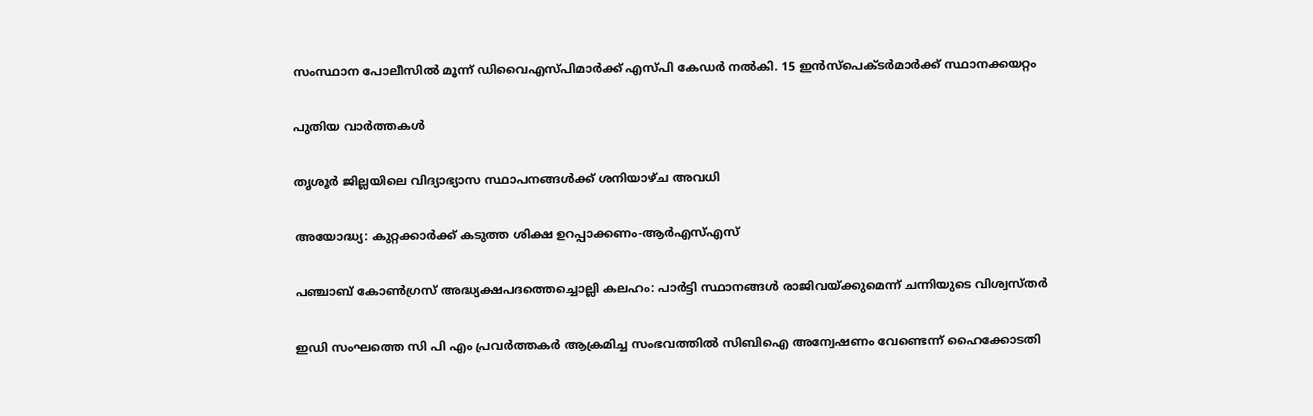സംസ്ഥാന പോലീസില്‍ മൂന്ന് ഡിവൈഎസ്പിമാര്‍ക്ക് എസ്പി കേഡര്‍ നല്‍കി. 15 ഇന്‍സ്പെക്ടര്‍മാര്‍ക്ക് സ്ഥാനക്കയറ്റം

പുതിയ വാര്‍ത്തകള്‍

തൃശൂര്‍ ജില്ലയിലെ വിദ്യാഭ്യാസ സ്ഥാപനങ്ങള്‍ക്ക് ശനിയാഴ്ച അവധി

അയോദ്ധ്യ: കുറ്റക്കാര്‍ക്ക് കടുത്ത ശിക്ഷ ഉറപ്പാക്കണം-ആര്‍എസ്എസ്

പഞ്ചാബ് കോണ്‍ഗ്രസ് അദ്ധ്യക്ഷപദത്തെച്ചൊല്ലി കലഹം: പാര്‍ട്ടി സ്ഥാനങ്ങള്‍ രാജിവയ്‌ക്കുമെന്ന് ചന്നിയുടെ വിശ്വസ്തര്‍

ഇഡി സംഘത്തെ സി പി എം പ്രവര്‍ത്തകര്‍ ആക്രമിച്ച സംഭവത്തില്‍ സിബിഐ അന്വേഷണം വേണ്ടെന്ന് ഹൈക്കോടതി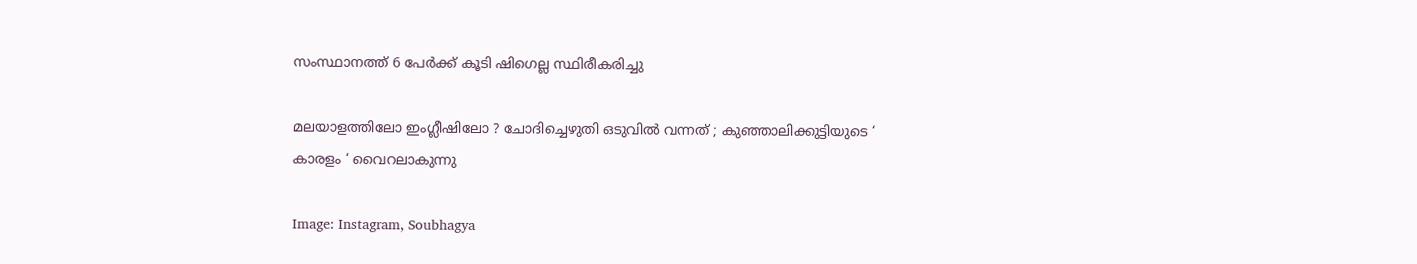സംസ്ഥാനത്ത് 6 പേര്‍ക്ക് കൂടി ഷിഗെല്ല സ്ഥിരീകരിച്ചു

മലയാളത്തിലോ ഇംഗ്ലീഷിലോ ? ചോദിച്ചെഴുതി ഒടുവിൽ വന്നത് ; കുഞ്ഞാലിക്കുട്ടിയുടെ ‘ കാരളം ‘ വൈറലാകുന്നു

Image: Instagram, Soubhagya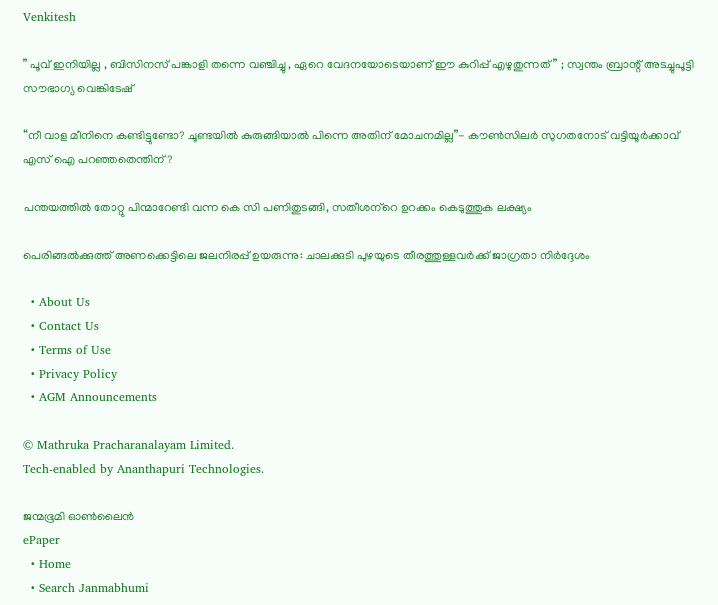Venkitesh

” പൂവ് ഇനിയില്ല , ബിസിനസ് പങ്കാളി തന്നെ വഞ്ചിച്ചു , ഏറെ വേദനയോടെയാണ് ഈ കുറിപ്പ് എഴുതുന്നത് ” ; സ്വന്തം ബ്രാന്റ് അടച്ചുപൂട്ടി സൗഭാഗ്യ വെങ്കിടേഷ്

“നീ വാള മീനിനെ കണ്ടിട്ടുണ്ടോ? ചൂണ്ടയില്‍ കുരുങ്ങിയാല്‍ പിന്നെ അതിന് മോചനമില്ല”- കൗണ്‍സിലര്‍ സുഗതനോട് വട്ടിയൂര്‍ക്കാവ് എസ് ഐ പറഞ്ഞതെന്തിന്?

പന്തയത്തില്‍ തോറ്റു പിന്മാറേണ്ടി വന്ന കെ സി പണിതുടങ്ങി, സതീശന്‌റെ ഉറക്കം കെടുത്തുക ലക്ഷ്യം

പെരിങ്ങല്‍ക്കുത്ത് അണക്കെട്ടിലെ ജലനിരപ്പ് ഉയരുന്നു: ചാലക്കുടി പുഴയുടെ തീരത്തുള്ളവര്‍ക്ക് ജാഗ്രതാ നിര്‍ദ്ദേശം

  • About Us
  • Contact Us
  • Terms of Use
  • Privacy Policy
  • AGM Announcements

© Mathruka Pracharanalayam Limited.
Tech-enabled by Ananthapuri Technologies.

ജന്മഭൂമി ഓണ്‍ലൈന്‍
ePaper
  • Home
  • Search Janmabhumi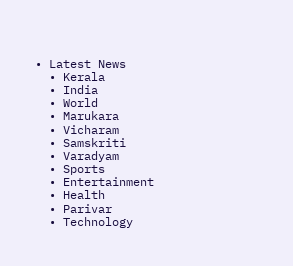• Latest News
  • Kerala
  • India
  • World
  • Marukara
  • Vicharam
  • Samskriti
  • Varadyam
  • Sports
  • Entertainment
  • Health
  • Parivar
  • Technology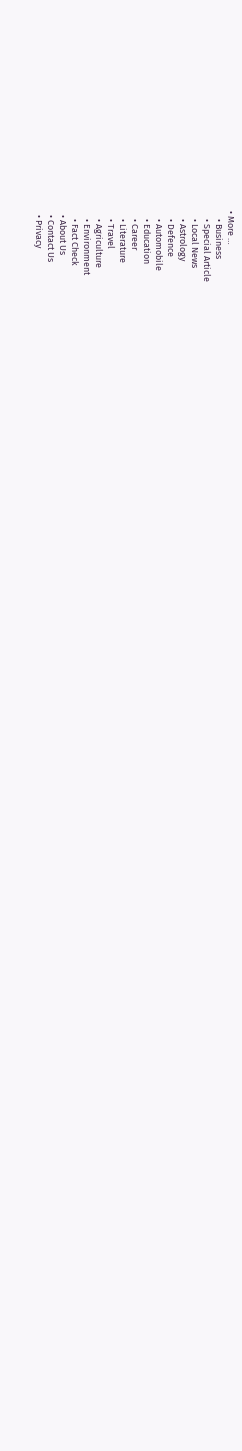• More …
    • Business
    • Special Article
    • Local News
    • Astrology
    • Defence
    • Automobile
    • Education
    • Career
    • Literature
    • Travel
    • Agriculture
    • Environment
    • Fact Check
  • About Us
  • Contact Us
  • Privacy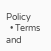Policy
  • Terms and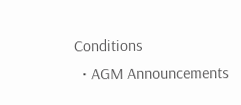Conditions
  • AGM Announcements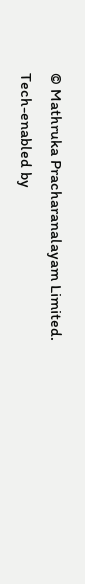© Mathruka Pracharanalayam Limited.
Tech-enabled by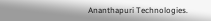Ananthapuri Technologies.